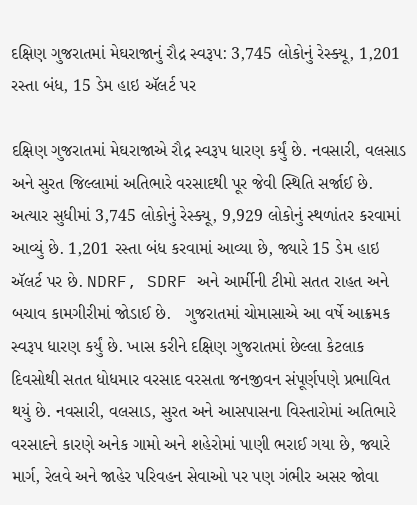દક્ષિણ ગુજરાતમાં મેઘરાજાનું રૌદ્ર સ્વરૂપ: 3,745 લોકોનું રેસ્ક્યૂ, 1,201 રસ્તા બંધ, 15 ડેમ હાઇ ઍલર્ટ પર

દક્ષિણ ગુજરાતમાં મેઘરાજાએ રૌદ્ર સ્વરૂપ ધારણ કર્યું છે. નવસારી, વલસાડ અને સુરત જિલ્લામાં અતિભારે વરસાદથી પૂર જેવી સ્થિતિ સર્જાઈ છે. અત્યાર સુધીમાં 3,745 લોકોનું રેસ્ક્યૂ, 9,929 લોકોનું સ્થળાંતર કરવામાં આવ્યું છે. 1,201 રસ્તા બંધ કરવામાં આવ્યા છે, જ્યારે 15 ડેમ હાઇ ઍલર્ટ પર છે. NDRF, SDRF અને આર્મીની ટીમો સતત રાહત અને બચાવ કામગીરીમાં જોડાઈ છે.   ગુજરાતમાં ચોમાસાએ આ વર્ષે આક્રમક સ્વરૂપ ધારણ કર્યું છે. ખાસ કરીને દક્ષિણ ગુજરાતમાં છેલ્લા કેટલાક દિવસોથી સતત ધોધમાર વરસાદ વરસતા જનજીવન સંપૂર્ણપણે પ્રભાવિત થયું છે. નવસારી, વલસાડ, સુરત અને આસપાસના વિસ્તારોમાં અતિભારે વરસાદને કારણે અનેક ગામો અને શહેરોમાં પાણી ભરાઈ ગયા છે, જ્યારે માર્ગ, રેલવે અને જાહેર પરિવહન સેવાઓ પર પણ ગંભીર અસર જોવા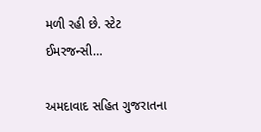મળી રહી છે. સ્ટેટ ઈમરજન્સી…

અમદાવાદ સહિત ગુજરાતના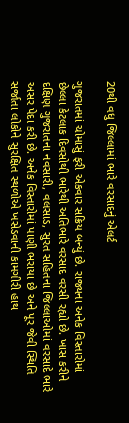20થી વધુ જિલ્લામાં ભારે વરસાદનું એલર્ટ

ગુજરાતમાં ચોમાસું ફરી એકવાર સક્રિય બન્યું છે. રાજ્યના અનેક વિસ્તારોમાં છેલ્લા કેટલાક દિવસોથી ભારેથી અતિભારે વરસાદ વરસી રહ્યો છે. ખાસ કરીને દક્ષિણ ગુજરાતના નવસારી, વલસાડ, સુરત સહિતના જિલ્લાઓમાં વરસાદે ભારે અસર પેદા કરી છે. અનેક વિસ્તારોમાં પાણી ભરાયા છે અને પૂર જેવી સ્થિતિ સર્જાતા લોકોને સુરક્ષિત સ્થળોએ ખસેડવાની કામગીરી હાથ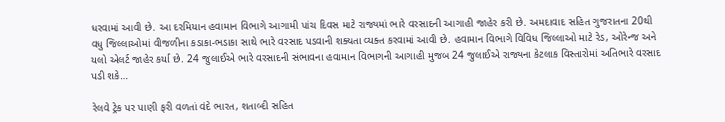ધરવામાં આવી છે. આ દરમિયાન હવામાન વિભાગે આગામી પાંચ દિવસ માટે રાજ્યમાં ભારે વરસાદની આગાહી જાહેર કરી છે. અમદાવાદ સહિત ગુજરાતના 20થી વધુ જિલ્લાઓમાં વીજળીના કડાકા-ભડાકા સાથે ભારે વરસાદ પડવાની શક્યતા વ્યક્ત કરવામાં આવી છે. હવામાન વિભાગે વિવિધ જિલ્લાઓ માટે રેડ, ઓરેન્જ અને યલો એલર્ટ જાહેર કર્યા છે. 24 જુલાઈએ ભારે વરસાદની સંભાવના હવામાન વિભાગની આગાહી મુજબ 24 જુલાઈએ રાજ્યના કેટલાક વિસ્તારોમાં અતિભારે વરસાદ પડી શકે…

રેલવે ટ્રેક પર પાણી ફરી વળતાં વંદે ભારત, શતાબ્દી સહિત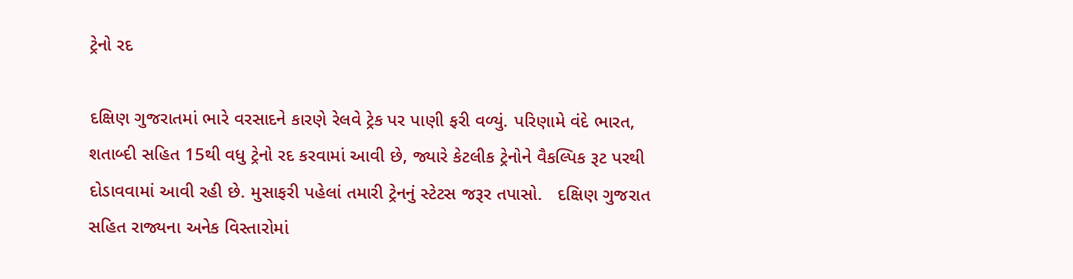ટ્રેનો રદ

દક્ષિણ ગુજરાતમાં ભારે વરસાદને કારણે રેલવે ટ્રેક પર પાણી ફરી વળ્યું. પરિણામે વંદે ભારત, શતાબ્દી સહિત 15થી વધુ ટ્રેનો રદ કરવામાં આવી છે, જ્યારે કેટલીક ટ્રેનોને વૈકલ્પિક રૂટ પરથી દોડાવવામાં આવી રહી છે. મુસાફરી પહેલાં તમારી ટ્રેનનું સ્ટેટસ જરૂર તપાસો.   દક્ષિણ ગુજરાત સહિત રાજ્યના અનેક વિસ્તારોમાં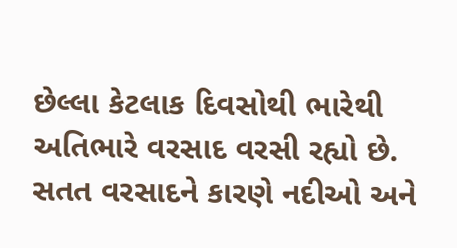છેલ્લા કેટલાક દિવસોથી ભારેથી અતિભારે વરસાદ વરસી રહ્યો છે. સતત વરસાદને કારણે નદીઓ અને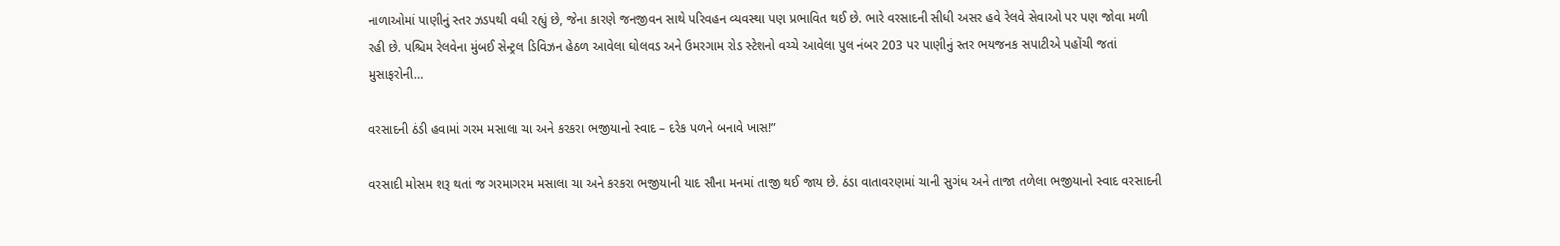નાળાઓમાં પાણીનું સ્તર ઝડપથી વધી રહ્યું છે, જેના કારણે જનજીવન સાથે પરિવહન વ્યવસ્થા પણ પ્રભાવિત થઈ છે. ભારે વરસાદની સીધી અસર હવે રેલવે સેવાઓ પર પણ જોવા મળી રહી છે. પશ્ચિમ રેલવેના મુંબઈ સેન્ટ્રલ ડિવિઝન હેઠળ આવેલા ઘોલવડ અને ઉમરગામ રોડ સ્ટેશનો વચ્ચે આવેલા પુલ નંબર 203 પર પાણીનું સ્તર ભયજનક સપાટીએ પહોંચી જતાં મુસાફરોની…

વરસાદની ઠંડી હવામાં ગરમ મસાલા ચા અને કરકરા ભજીયાનો સ્વાદ – દરેક પળને બનાવે ખાસ!”

વરસાદી મોસમ શરૂ થતાં જ ગરમાગરમ મસાલા ચા અને કરકરા ભજીયાની યાદ સૌના મનમાં તાજી થઈ જાય છે. ઠંડા વાતાવરણમાં ચાની સુગંધ અને તાજા તળેલા ભજીયાનો સ્વાદ વરસાદની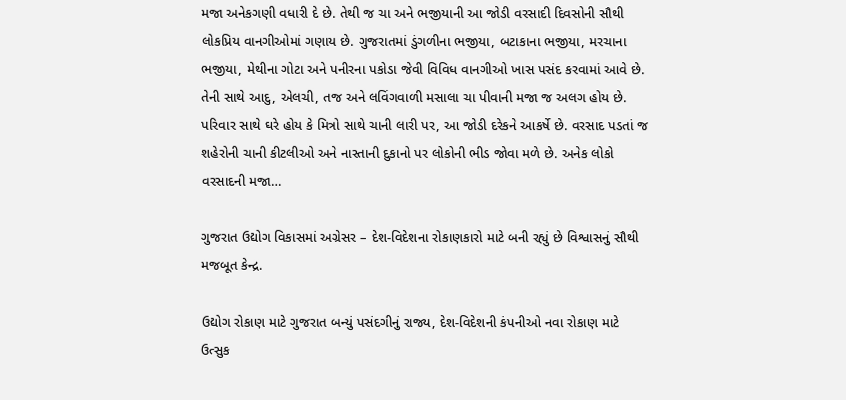મજા અનેકગણી વધારી દે છે. તેથી જ ચા અને ભજીયાની આ જોડી વરસાદી દિવસોની સૌથી લોકપ્રિય વાનગીઓમાં ગણાય છે. ગુજરાતમાં ડુંગળીના ભજીયા, બટાકાના ભજીયા, મરચાના ભજીયા, મેથીના ગોટા અને પનીરના પકોડા જેવી વિવિધ વાનગીઓ ખાસ પસંદ કરવામાં આવે છે. તેની સાથે આદુ, એલચી, તજ અને લવિંગવાળી મસાલા ચા પીવાની મજા જ અલગ હોય છે. પરિવાર સાથે ઘરે હોય કે મિત્રો સાથે ચાની લારી પર, આ જોડી દરેકને આકર્ષે છે. વરસાદ પડતાં જ શહેરોની ચાની કીટલીઓ અને નાસ્તાની દુકાનો પર લોકોની ભીડ જોવા મળે છે. અનેક લોકો વરસાદની મજા…

ગુજરાત ઉદ્યોગ વિકાસમાં અગ્રેસર – દેશ-વિદેશના રોકાણકારો માટે બની રહ્યું છે વિશ્વાસનું સૌથી મજબૂત કેન્દ્ર.

ઉદ્યોગ રોકાણ માટે ગુજરાત બન્યું પસંદગીનું રાજ્ય, દેશ-વિદેશની કંપનીઓ નવા રોકાણ માટે ઉત્સુક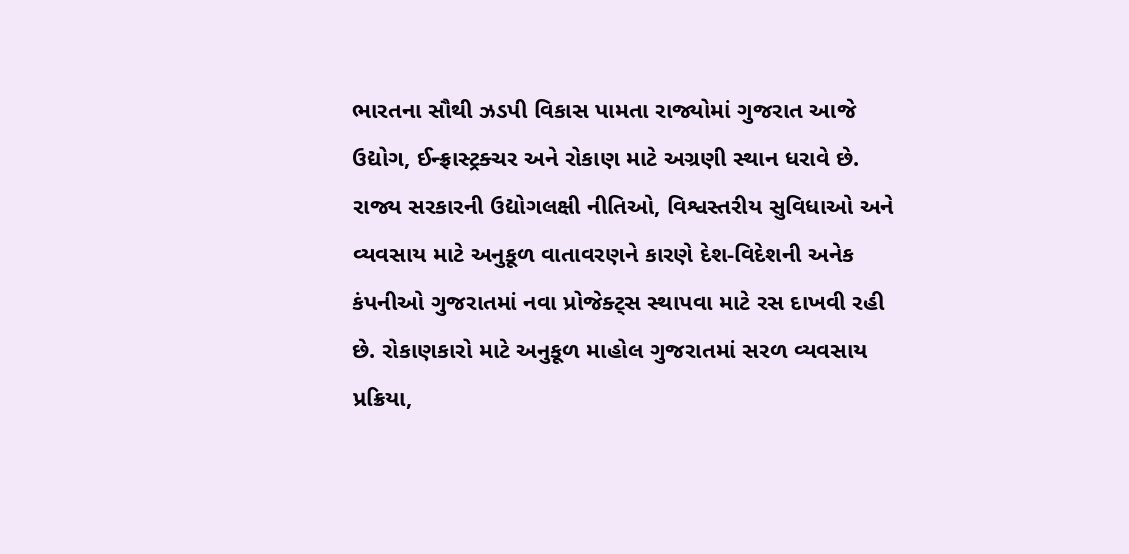ભારતના સૌથી ઝડપી વિકાસ પામતા રાજ્યોમાં ગુજરાત આજે ઉદ્યોગ, ઈન્ફ્રાસ્ટ્રક્ચર અને રોકાણ માટે અગ્રણી સ્થાન ધરાવે છે. રાજ્ય સરકારની ઉદ્યોગલક્ષી નીતિઓ, વિશ્વસ્તરીય સુવિધાઓ અને વ્યવસાય માટે અનુકૂળ વાતાવરણને કારણે દેશ-વિદેશની અનેક કંપનીઓ ગુજરાતમાં નવા પ્રોજેક્ટ્સ સ્થાપવા માટે રસ દાખવી રહી છે. રોકાણકારો માટે અનુકૂળ માહોલ ગુજરાતમાં સરળ વ્યવસાય પ્રક્રિયા,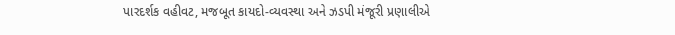પારદર્શક વહીવટ, મજબૂત કાયદો-વ્યવસ્થા અને ઝડપી મંજૂરી પ્રણાલીએ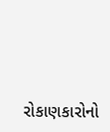રોકાણકારોનો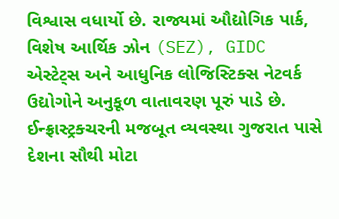વિશ્વાસ વધાર્યો છે. રાજ્યમાં ઔદ્યોગિક પાર્ક, વિશેષ આર્થિક ઝોન (SEZ), GIDC એસ્ટેટ્સ અને આધુનિક લોજિસ્ટિક્સ નેટવર્ક ઉદ્યોગોને અનુકૂળ વાતાવરણ પૂરું પાડે છે. ઈન્ફ્રાસ્ટ્રક્ચરની મજબૂત વ્યવસ્થા ગુજરાત પાસે દેશના સૌથી મોટા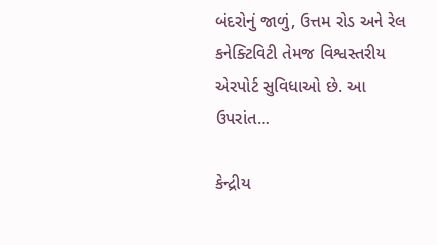બંદરોનું જાળું, ઉત્તમ રોડ અને રેલ કનેક્ટિવિટી તેમજ વિશ્વસ્તરીય એરપોર્ટ સુવિધાઓ છે. આ ઉપરાંત…

કેન્દ્રીય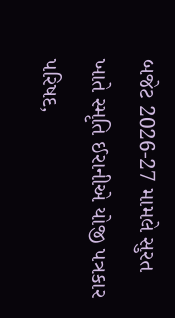બજેટ 2026-27 મામલે સુરત ખાતે સ્મૃતિ ઈરાનીએ યોજી પત્રકાર પરિષદ,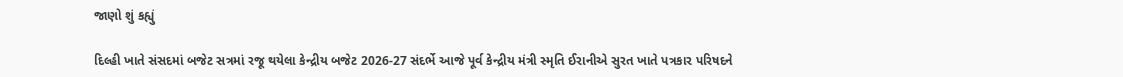જાણો શું કહ્યું

દિલ્હી ખાતે સંસદમાં બજેટ સત્રમાં રજૂ થયેલા કેન્દ્રીય બજેટ 2026-27 સંદર્ભે આજે પૂર્વ કેન્દ્રીય મંત્રી સ્મૃતિ ઈરાનીએ સુરત ખાતે પત્રકાર પરિષદને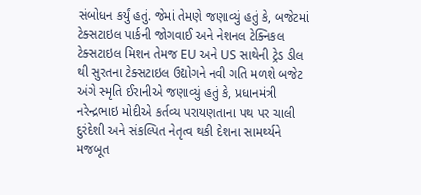સંબોધન કર્યું હતું. જેમાં તેમણે જણાવ્યું હતું કે, બજેટમાં ટેક્સટાઇલ પાર્કની જોગવાઈ અને નેશનલ ટેક્નિકલ ટેક્સટાઇલ મિશન તેમજ EU અને US સાથેની ટ્રેડ ડીલ થી સુરતના ટેક્સટાઇલ ઉદ્યોગને નવી ગતિ મળશે બજેટ અંગે સ્મૃતિ ઈરાનીએ જણાવ્યું હતું કે, પ્રધાનમંત્રી નરેન્દ્રભાઇ મોદીએ કર્તવ્ય પરાયણતાના પથ પર ચાલી દુરંદેશી અને સંકલ્પિત નેતૃત્વ થકી દેશના સામર્થ્યને મજબૂત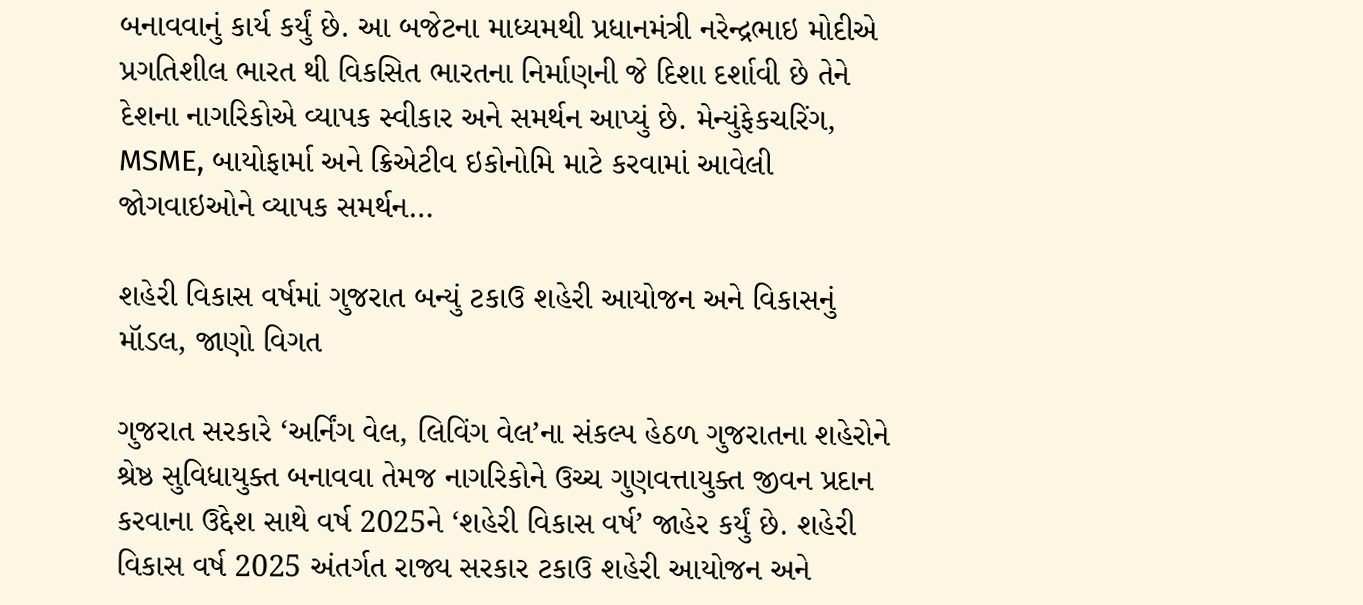બનાવવાનું કાર્ય કર્યું છે. આ બજેટના માધ્યમથી પ્રધાનમંત્રી નરેન્દ્રભાઇ મોદીએ પ્રગતિશીલ ભારત થી વિકસિત ભારતના નિર્માણની જે દિશા દર્શાવી છે તેને દેશના નાગરિકોએ વ્યાપક સ્વીકાર અને સમર્થન આપ્યું છે. મેન્યુંફેકચરિંગ, MSME, બાયોફાર્મા અને ક્રિએટીવ ઇકોનોમિ માટે કરવામાં આવેલી જોગવાઇઓને વ્યાપક સમર્થન…

શહેરી વિકાસ વર્ષમાં ગુજરાત બન્યું ટકાઉ શહેરી આયોજન અને વિકાસનું મૉડલ, જાણો વિગત

ગુજરાત સરકારે ‘અર્નિંગ વેલ, લિવિંગ વેલ’ના સંકલ્પ હેઠળ ગુજરાતના શહેરોને શ્રેષ્ઠ સુવિધાયુક્ત બનાવવા તેમજ નાગરિકોને ઉચ્ચ ગુણવત્તાયુક્ત જીવન પ્રદાન કરવાના ઉદ્દેશ સાથે વર્ષ 2025ને ‘શહેરી વિકાસ વર્ષ’ જાહેર કર્યું છે. શહેરી વિકાસ વર્ષ 2025 અંતર્ગત રાજ્ય સરકાર ટકાઉ શહેરી આયોજન અને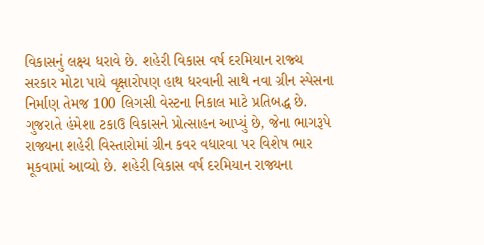વિકાસનું લક્ષ્ય ધરાવે છે. શહેરી વિકાસ વર્ષ દરમિયાન રાજ્ચ સરકાર મોટા પાયે વૃક્ષારોપણ હાથ ધરવાની સાથે નવા ગ્રીન સ્પેસના નિર્માણ તેમજ 100 લિગસી વેસ્ટના નિકાલ માટે પ્રતિબદ્ધ છે. ગુજરાતે હંમેશા ટકાઉ વિકાસને પ્રોત્સાહન આપ્યું છે, જેના ભાગરૂપે રાજ્યના શહેરી વિસ્તારોમાં ગ્રીન કવર વધારવા પર વિશેષ ભાર મૂકવામાં આવ્યો છે. શહેરી વિકાસ વર્ષ દરમિયાન રાજ્યના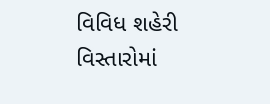વિવિધ શહેરી વિસ્તારોમાં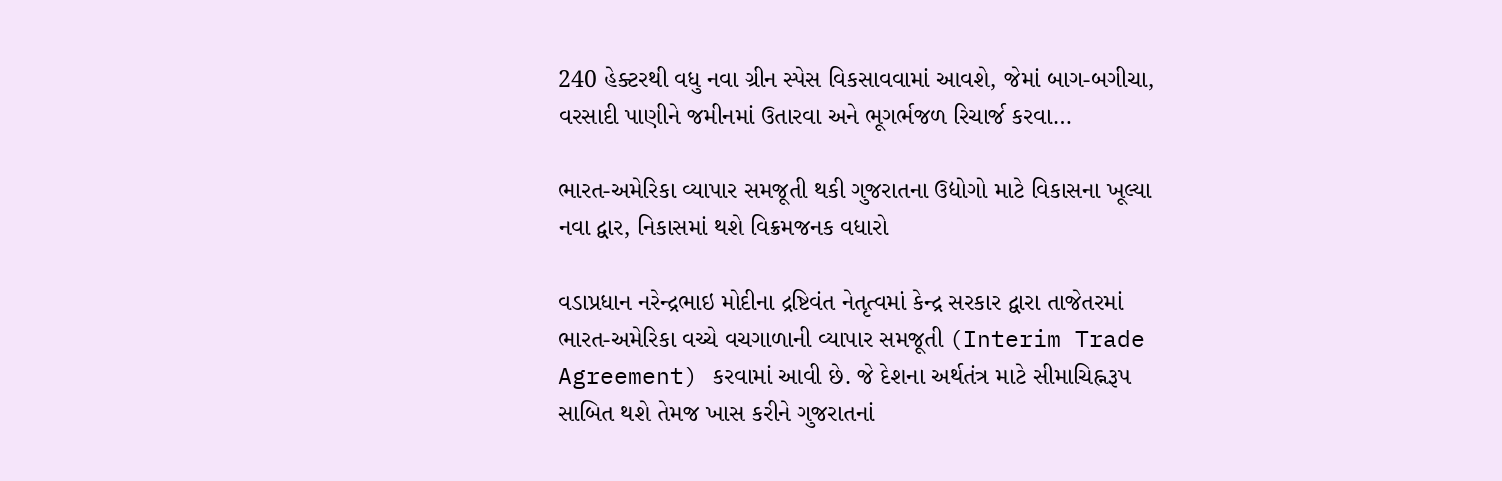240 હેક્ટરથી વધુ નવા ગ્રીન સ્પેસ વિકસાવવામાં આવશે, જેમાં બાગ-બગીચા, વરસાદી પાણીને જમીનમાં ઉતારવા અને ભૂગર્ભજળ રિચાર્જ કરવા…

ભારત-અમેરિકા વ્યાપાર સમજૂતી થકી ગુજરાતના ઉદ્યોગો માટે વિકાસના ખૂલ્યા નવા દ્વાર, નિકાસમાં થશે વિક્રમજનક વધારો

વડાપ્રધાન નરેન્દ્રભાઇ મોદીના દ્રષ્ટિવંત નેતૃત્વમાં કેન્દ્ર સરકાર દ્વારા તાજેતરમાં ભારત-અમેરિકા વચ્ચે વચગાળાની વ્યાપાર સમજૂતી (Interim Trade Agreement) કરવામાં આવી છે. જે દેશના અર્થતંત્ર માટે સીમાચિહ્નરૂપ સાબિત થશે તેમજ ખાસ કરીને ગુજરાતનાં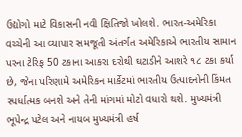ઉદ્યોગો માટે વિકાસની નવી ક્ષિતિજો ખોલશે. ભારત-અમેરિકા વચ્ચેની આ વ્યાપાર સમજૂતી અંતર્ગત અમેરિકાએ ભારતીય સામાન પરના ટેરિફ 50 ટકાના આકરા દરોથી ઘટાડીને આશરે ૧૮ ટકા કર્યા છે, જેના પરિણામે અમેરિકન માર્કેટમાં ભારતીય ઉત્પાદનોની કિંમત સ્પર્ધાત્મક બનશે અને તેની માંગમાં મોટો વધારો થશે. મુખ્યમંત્રી ભૂપેન્દ્ર પટેલ અને નાયબ મુખ્યમંત્રી હર્ષ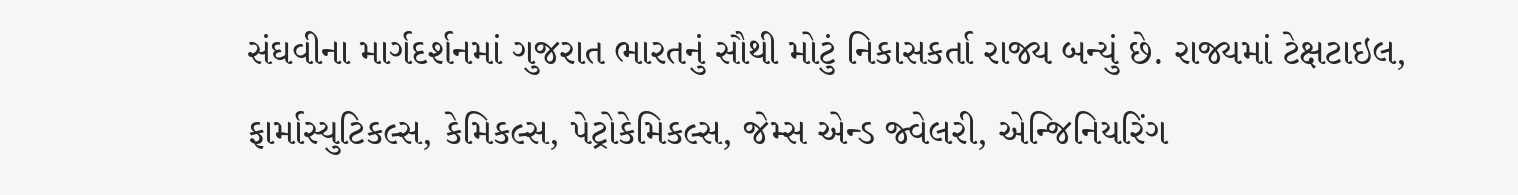સંઘવીના માર્ગદર્શનમાં ગુજરાત ભારતનું સૌથી મોટું નિકાસકર્તા રાજ્ય બન્યું છે. રાજ્યમાં ટેક્ષટાઇલ, ફાર્માસ્યુટિકલ્સ, કેમિકલ્સ, પેટ્રોકેમિકલ્સ, જેમ્સ એન્ડ જ્વેલરી, એન્જિનિયરિંગ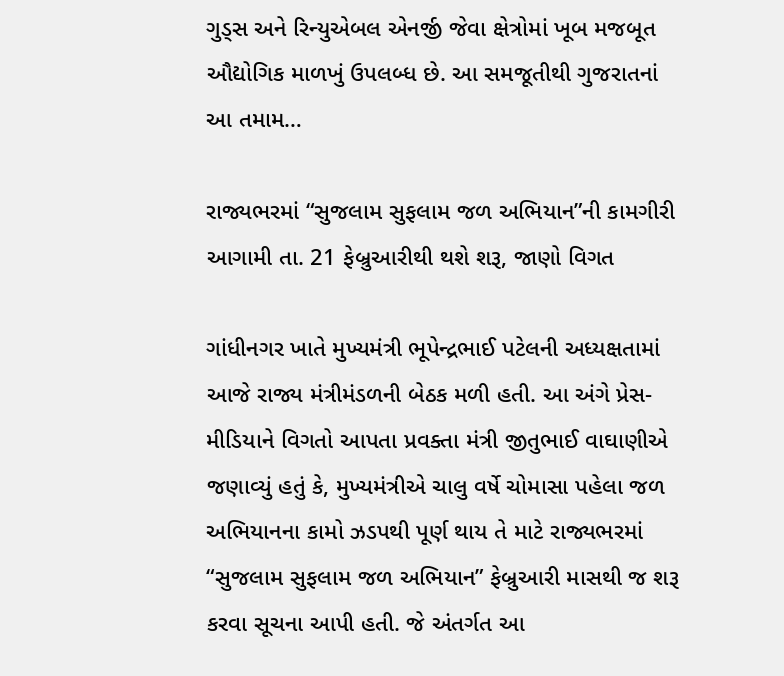ગુડ્સ અને રિન્યુએબલ એનર્જી જેવા ક્ષેત્રોમાં ખૂબ મજબૂત ઔદ્યોગિક માળખું ઉપલબ્ધ છે. આ સમજૂતીથી ગુજરાતનાં આ તમામ…

રાજ્યભરમાં “સુજલામ સુફલામ જળ અભિયાન”ની કામગીરી આગામી તા. 21 ફેબ્રુઆરીથી થશે શરૂ, જાણો વિગત

ગાંધીનગર ખાતે મુખ્યમંત્રી ભૂપેન્દ્રભાઈ પટેલની અધ્યક્ષતામાં આજે રાજ્ય મંત્રીમંડળની બેઠક મળી હતી. આ અંગે પ્રેસ-મીડિયાને વિગતો આપતા પ્રવક્તા મંત્રી જીતુભાઈ વાઘાણીએ જણાવ્યું હતું કે, મુખ્યમંત્રીએ ચાલુ વર્ષે ચોમાસા પહેલા જળ અભિયાનના કામો ઝડપથી પૂર્ણ થાય તે માટે રાજ્યભરમાં “સુજલામ સુફલામ જળ અભિયાન” ફેબ્રુઆરી માસથી જ શરૂ કરવા સૂચના આપી હતી. જે અંતર્ગત આ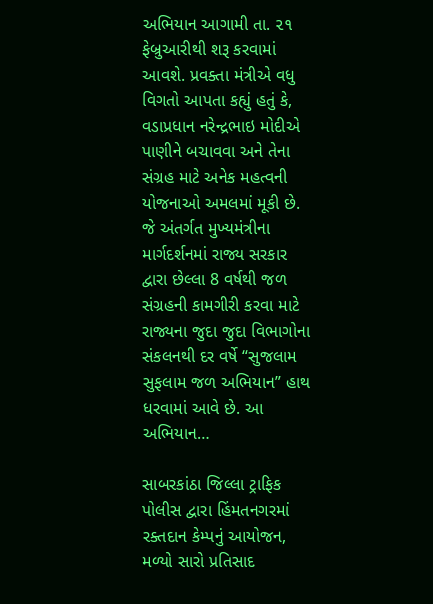અભિયાન આગામી તા. ૨૧ ફેબ્રુઆરીથી શરૂ કરવામાં આવશે. પ્રવક્તા મંત્રીએ વધુ વિગતો આપતા કહ્યું હતું કે, વડાપ્રધાન નરેન્દ્રભાઇ મોદીએ પાણીને બચાવવા અને તેના સંગ્રહ માટે અનેક મહત્વની યોજનાઓ અમલમાં મૂકી છે. જે અંતર્ગત મુખ્યમંત્રીના માર્ગદર્શનમાં રાજ્ય સરકાર દ્વારા છેલ્લા 8 વર્ષથી જળ સંગ્રહની કામગીરી કરવા માટે રાજ્યના જુદા જુદા વિભાગોના સંકલનથી દર વર્ષે “સુજલામ સુફલામ જળ અભિયાન” હાથ ધરવામાં આવે છે. આ અભિયાન…

સાબરકાંઠા જિલ્લા ટ્રાફિક પોલીસ દ્વારા હિંમતનગરમાં રક્તદાન કેમ્પનું આયોજન, મળ્યો સારો પ્રતિસાદ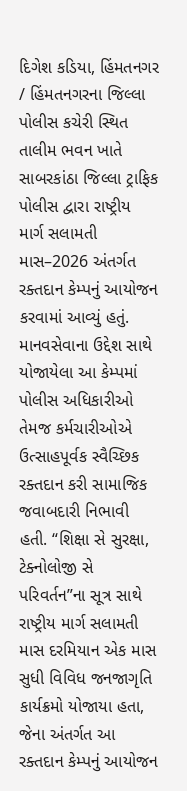દિગેશ કડિયા, હિંમતનગર / હિંમતનગરના જિલ્લા પોલીસ કચેરી સ્થિત તાલીમ ભવન ખાતે સાબરકાંઠા જિલ્લા ટ્રાફિક પોલીસ દ્વારા રાષ્ટ્રીય માર્ગ સલામતી માસ–2026 અંતર્ગત રક્તદાન કેમ્પનું આયોજન કરવામાં આવ્યું હતું. માનવસેવાના ઉદ્દેશ સાથે યોજાયેલા આ કેમ્પમાં પોલીસ અધિકારીઓ તેમજ કર્મચારીઓએ ઉત્સાહપૂર્વક સ્વૈચ્છિક રક્તદાન કરી સામાજિક જવાબદારી નિભાવી હતી. “શિક્ષા સે સુરક્ષા, ટેક્નોલોજી સે પરિવર્તન”ના સૂત્ર સાથે રાષ્ટ્રીય માર્ગ સલામતી માસ દરમિયાન એક માસ સુધી વિવિધ જનજાગૃતિ કાર્યક્રમો યોજાયા હતા, જેના અંતર્ગત આ રક્તદાન કેમ્પનું આયોજન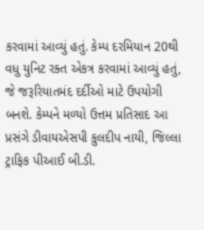કરવામાં આવ્યું હતું. કેમ્પ દરમિયાન 20થી વધુ યુનિટ રક્ત એકત્ર કરવામાં આવ્યું હતું, જે જરૂરિયાતમંદ દર્દીઓ માટે ઉપયોગી બનશે. કેમ્પને મળ્યો ઉત્તમ પ્રતિસાદ આ પ્રસંગે ડીવાયએસપી કુલદીપ નાયી, જિલ્લા ટ્રાફિક પીઆઈ બી.ડી.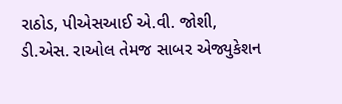રાઠોડ, પીએસઆઈ એ.વી. જોશી, ડી.એસ. રાઓલ તેમજ સાબર એજ્યુકેશન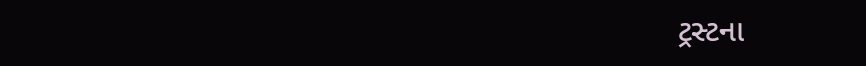ટ્રસ્ટના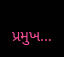પ્રમુખ…